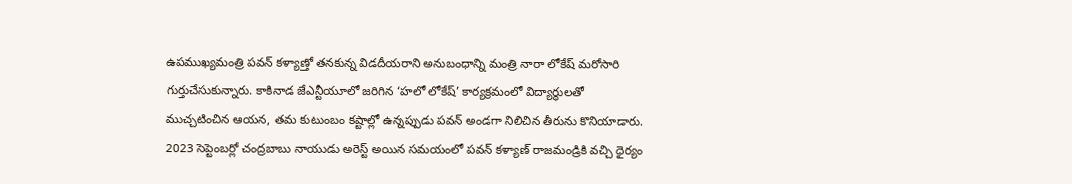ఉపముఖ్యమంత్రి పవన్ కళ్యాణ్తో తనకున్న విడదీయరాని అనుబంధాన్ని మంత్రి నారా లోకేష్ మరోసారి గుర్తుచేసుకున్నారు. కాకినాడ జేఎన్టీయూలో జరిగిన ‘హలో లోకేష్’ కార్యక్రమంలో విద్యార్థులతో ముచ్చటించిన ఆయన, తమ కుటుంబం కష్టాల్లో ఉన్నప్పుడు పవన్ అండగా నిలిచిన తీరును కొనియాడారు. 2023 సెప్టెంబర్లో చంద్రబాబు నాయుడు అరెస్ట్ అయిన సమయంలో పవన్ కళ్యాణ్ రాజమండ్రికి వచ్చి ధైర్యం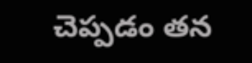చెప్పడం తన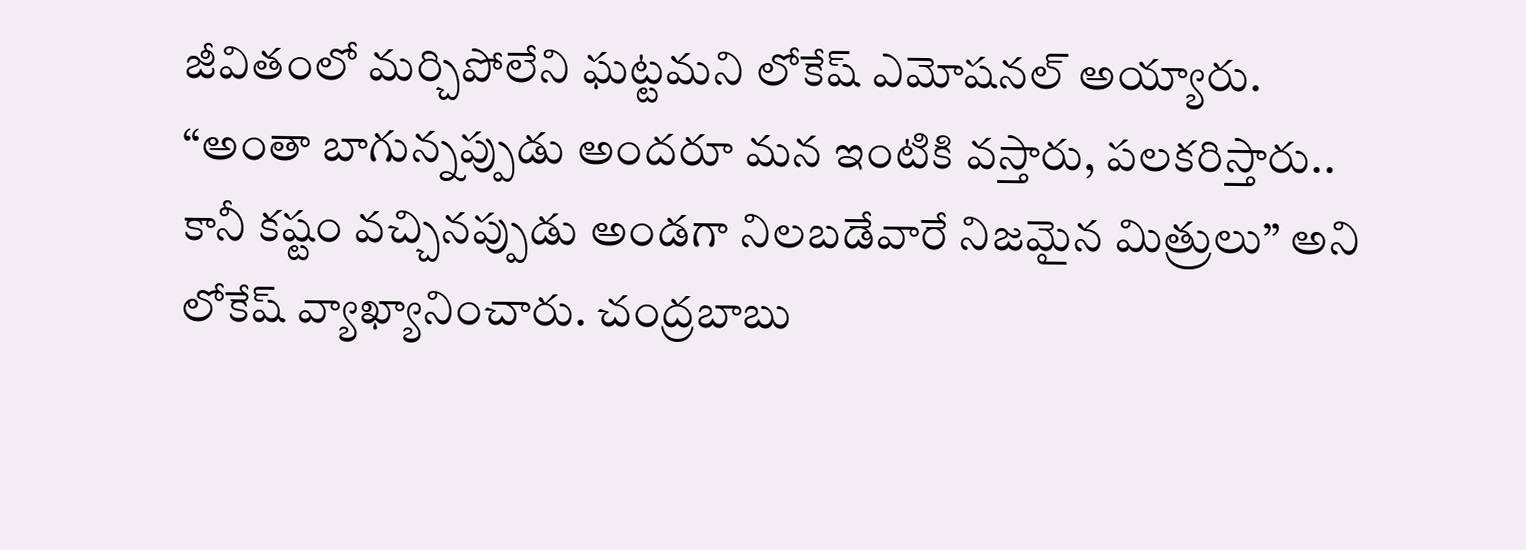జీవితంలో మర్చిపోలేని ఘట్టమని లోకేష్ ఎమోషనల్ అయ్యారు.
“అంతా బాగున్నప్పుడు అందరూ మన ఇంటికి వస్తారు, పలకరిస్తారు.. కానీ కష్టం వచ్చినప్పుడు అండగా నిలబడేవారే నిజమైన మిత్రులు” అని లోకేష్ వ్యాఖ్యానించారు. చంద్రబాబు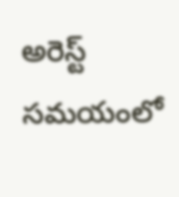అరెస్ట్ సమయంలో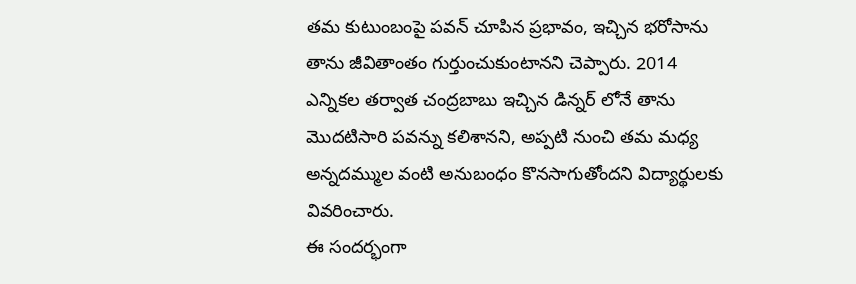తమ కుటుంబంపై పవన్ చూపిన ప్రభావం, ఇచ్చిన భరోసాను తాను జీవితాంతం గుర్తుంచుకుంటానని చెప్పారు. 2014 ఎన్నికల తర్వాత చంద్రబాబు ఇచ్చిన డిన్నర్ లోనే తాను మొదటిసారి పవన్ను కలిశానని, అప్పటి నుంచి తమ మధ్య అన్నదమ్ముల వంటి అనుబంధం కొనసాగుతోందని విద్యార్థులకు వివరించారు.
ఈ సందర్భంగా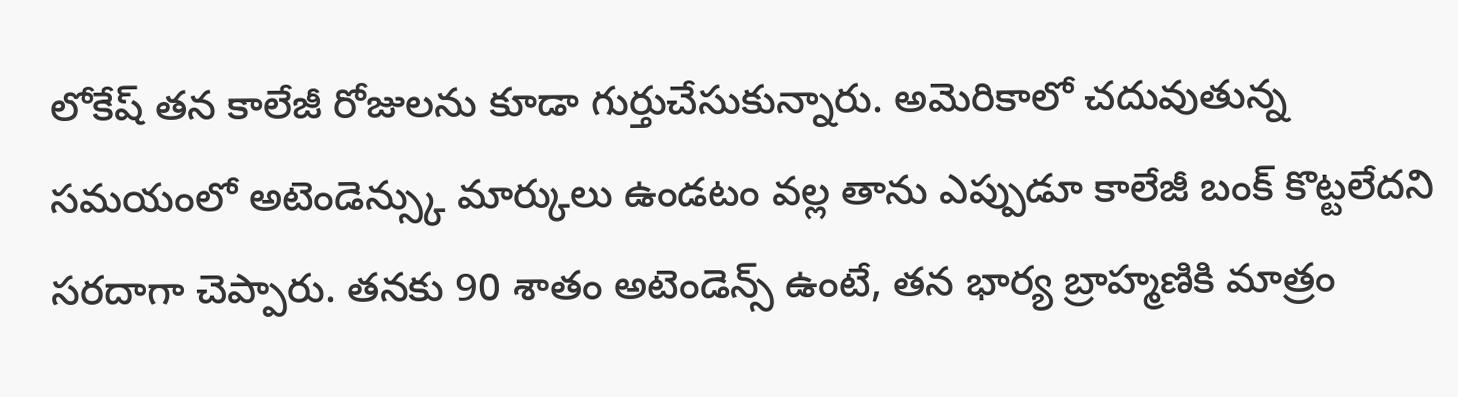లోకేష్ తన కాలేజీ రోజులను కూడా గుర్తుచేసుకున్నారు. అమెరికాలో చదువుతున్న సమయంలో అటెండెన్స్కు మార్కులు ఉండటం వల్ల తాను ఎప్పుడూ కాలేజీ బంక్ కొట్టలేదని సరదాగా చెప్పారు. తనకు 90 శాతం అటెండెన్స్ ఉంటే, తన భార్య బ్రాహ్మణికి మాత్రం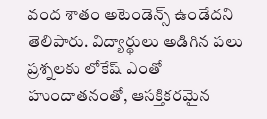వంద శాతం అటెండెన్స్ ఉండేదని తెలిపారు. విద్యార్థులు అడిగిన పలు ప్రశ్నలకు లోకేష్ ఎంతో హుందాతనంతో, ఆసక్తికరమైన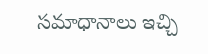సమాధానాలు ఇచ్చి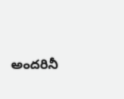అందరినీ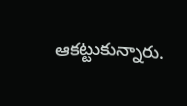ఆకట్టుకున్నారు.